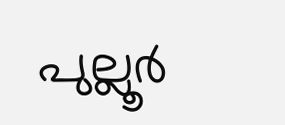പുല്ലൂര്‍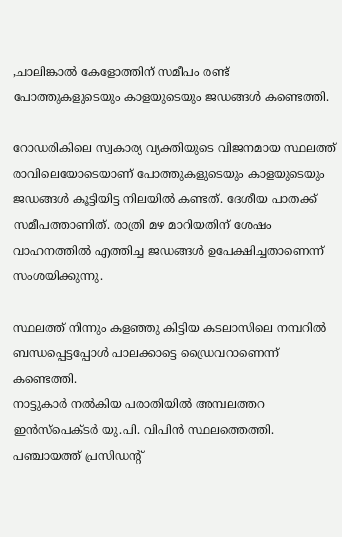,ചാലിങ്കാല്‍ കേളോത്തിന് സമീപം രണ്ട് പോത്തുകളുടെയും കാളയുടെയും ജഡങ്ങള്‍ കണ്ടെത്തി.

റോഡരികിലെ സ്വകാര്യ വ്യക്തിയുടെ വിജനമായ സ്ഥലത്ത് രാവിലെയോടെയാണ് പോത്തുകളുടെയും കാളയുടെയും ജഡങ്ങള്‍ കൂട്ടിയിട്ട നിലയില്‍ കണ്ടത്. ദേശീയ പാതക്ക് സമീപത്താണിത്. രാത്രി മഴ മാറിയതിന് ശേഷം വാഹനത്തില്‍ എത്തിച്ച ജഡങ്ങള്‍ ഉപേക്ഷിച്ചതാണെന്ന് സംശയിക്കുന്നു.

സ്ഥലത്ത് നിന്നും കളഞ്ഞു കിട്ടിയ കടലാസിലെ നമ്പറില്‍ ബന്ധപ്പെട്ടപ്പോള്‍ പാലക്കാട്ടെ ഡ്രൈവറാണെന്ന് കണ്ടെത്തി.
നാട്ടുകാര്‍ നല്‍കിയ പരാതിയില്‍ അമ്പലത്തറ ഇന്‍സ്‌പെക്ടര്‍ യു.പി. വിപിന്‍ സ്ഥലത്തെത്തി. പഞ്ചായത്ത് പ്രസിഡന്റ്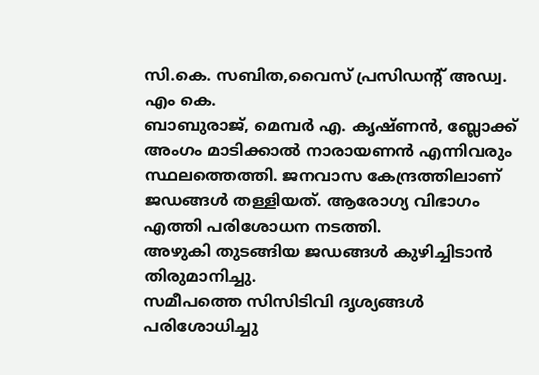സി.കെ. സബിത,വൈസ് പ്രസിഡന്റ് അഡ്വ. എം കെ.
ബാബുരാജ്, മെമ്പര്‍ എ. കൃഷ്ണന്‍, ബ്ലോക്ക് അംഗം മാടിക്കാല്‍ നാരായണന്‍ എന്നിവരും സ്ഥലത്തെത്തി. ജനവാസ കേന്ദ്രത്തിലാണ് ജഡങ്ങള്‍ തള്ളിയത്. ആരോഗ്യ വിഭാഗം എത്തി പരിശോധന നടത്തി.
അഴുകി തുടങ്ങിയ ജഡങ്ങള്‍ കുഴിച്ചിടാന്‍
തിരുമാനിച്ചു.
സമീപത്തെ സിസിടിവി ദൃശ്യങ്ങള്‍ പരിശോധിച്ചു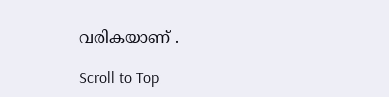വരികയാണ് .

Scroll to Top